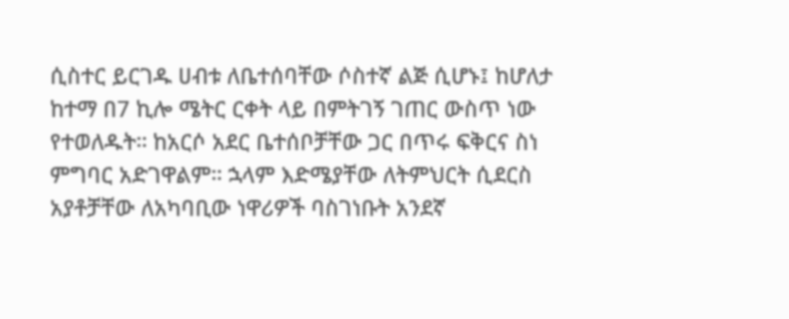ሲስተር ይርገዱ ሀብቱ ለቤተሰባቸው ሶስተኛ ልጅ ሲሆኑ፤ ከሆለታ ከተማ በ7 ኪሎ ሜትር ርቀት ላይ በምትገኝ ገጠር ውስጥ ነው የተወለዱት። ከአርሶ አደር ቤተሰቦቻቸው ጋር በጥሩ ፍቅርና ስነ ምግባር አድገዋልም። ኋላም እድሜያቸው ለትምህርት ሲደርስ አያቶቻቸው ለአካባቢው ነዋሪዎች ባስገነቡት አንደኛ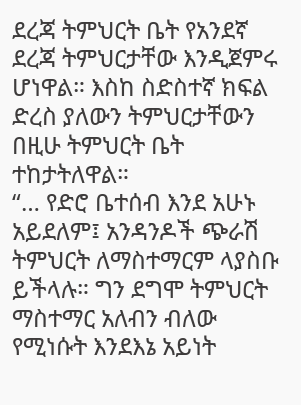ደረጃ ትምህርት ቤት የአንደኛ ደረጃ ትምህርታቸው እንዲጀምሩ ሆነዋል። እስከ ስድስተኛ ክፍል ድረስ ያለውን ትምህርታቸውን በዚሁ ትምህርት ቤት ተከታትለዋል።
“… የድሮ ቤተሰብ እንደ አሁኑ አይደለም፤ አንዳንዶች ጭራሽ ትምህርት ለማስተማርም ላያስቡ ይችላሉ። ግን ደግሞ ትምህርት ማስተማር አለብን ብለው የሚነሱት እንደእኔ አይነት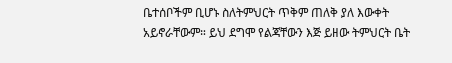ቤተሰቦችም ቢሆኑ ስለትምህርት ጥቅም ጠለቅ ያለ እውቀት አይኖራቸውም። ይህ ደግሞ የልጃቸውን እጅ ይዘው ትምህርት ቤት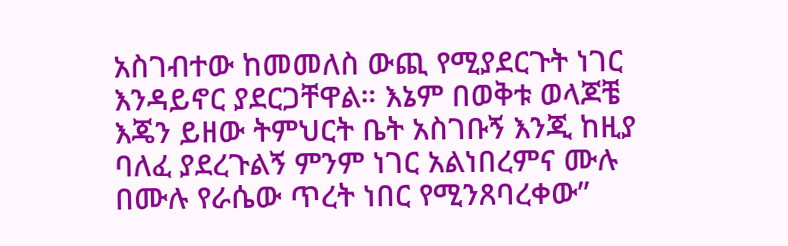አስገብተው ከመመለስ ውጪ የሚያደርጉት ነገር እንዳይኖር ያደርጋቸዋል። እኔም በወቅቱ ወላጆቼ እጄን ይዘው ትምህርት ቤት አስገቡኝ እንጂ ከዚያ ባለፈ ያደረጉልኝ ምንም ነገር አልነበረምና ሙሉ በሙሉ የራሴው ጥረት ነበር የሚንጸባረቀው”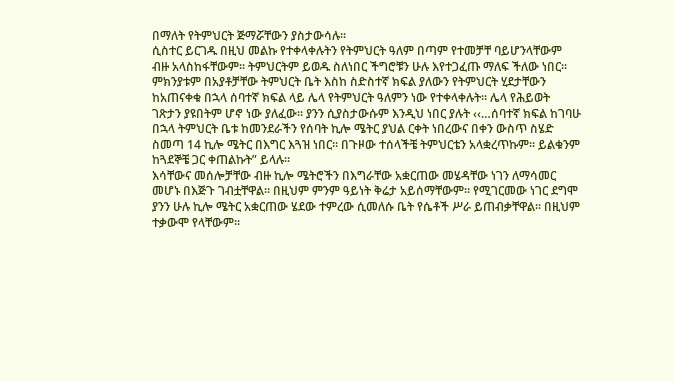በማለት የትምህርት ጅማሯቸውን ያስታውሳሉ።
ሲስተር ይርገዱ በዚህ መልኩ የተቀላቀሉትን የትምህርት ዓለም በጣም የተመቻቸ ባይሆንላቸውም ብዙ አላስከፋቸውም። ትምህርትም ይወዱ ስለነበር ችግሮቹን ሁሉ እየተጋፈጡ ማለፍ ችለው ነበር። ምክንያቱም በአያቶቻቸው ትምህርት ቤት እስከ ስድስተኛ ክፍል ያለውን የትምህርት ሂደታቸውን ከአጠናቀቁ በኋላ ሰባተኛ ክፍል ላይ ሌላ የትምህርት ዓለምን ነው የተቀላቀሉት። ሌላ የሕይወት ገጽታን ያዩበትም ሆኖ ነው ያለፈው። ያንን ሲያስታውሱም እንዲህ ነበር ያሉት ‹‹…ሰባተኛ ክፍል ከገባሁ በኋላ ትምህርት ቤቱ ከመንደራችን የሰባት ኪሎ ሜትር ያህል ርቀት ነበረውና በቀን ውስጥ ስሄድ ስመጣ 14 ኪሎ ሜትር በእግር እጓዝ ነበር። በጉዞው ተሰላችቼ ትምህርቴን አላቋረጥኩም። ይልቁንም ከጓደኞቼ ጋር ቀጠልኩት” ይላሉ።
እሳቸውና መሰሎቻቸው ብዙ ኪሎ ሜትሮችን በእግራቸው አቋርጠው መሄዳቸው ነገን ለማሳመር መሆኑ በእጅጉ ገብቷቸዋል። በዚህም ምንም ዓይነት ቅሬታ አይሰማቸውም። የሚገርመው ነገር ደግሞ ያንን ሁሉ ኪሎ ሜትር አቋርጠው ሄደው ተምረው ሲመለሱ ቤት የሴቶች ሥራ ይጠብቃቸዋል። በዚህም ተቃውሞ የላቸውም።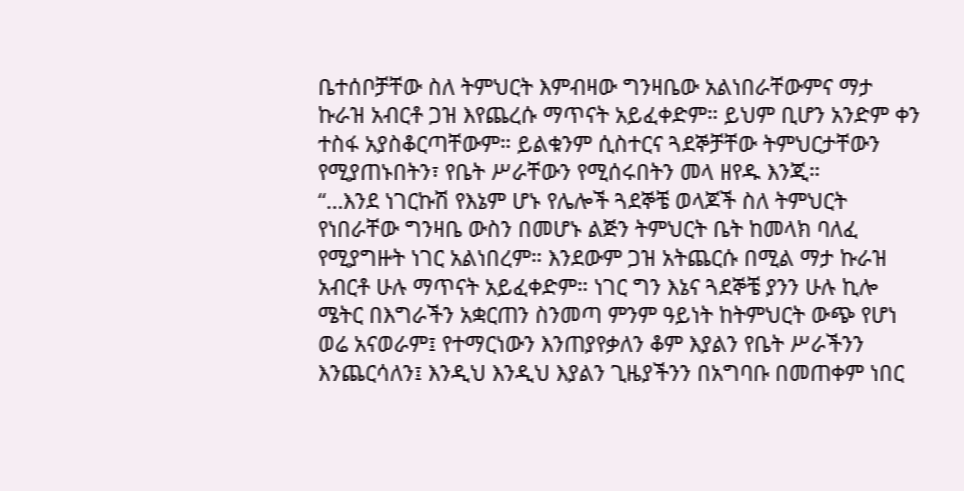ቤተሰቦቻቸው ስለ ትምህርት እምብዛው ግንዛቤው አልነበራቸውምና ማታ ኩራዝ አብርቶ ጋዝ እየጨረሱ ማጥናት አይፈቀድም። ይህም ቢሆን አንድም ቀን ተስፋ አያስቆርጣቸውም። ይልቁንም ሲስተርና ጓደኞቻቸው ትምህርታቸውን የሚያጠኑበትን፣ የቤት ሥራቸውን የሚሰሩበትን መላ ዘየዱ እንጂ።
“…እንደ ነገርኩሽ የእኔም ሆኑ የሌሎች ጓደኞቼ ወላጆች ስለ ትምህርት የነበራቸው ግንዛቤ ውስን በመሆኑ ልጅን ትምህርት ቤት ከመላክ ባለፈ የሚያግዙት ነገር አልነበረም። እንደውም ጋዝ አትጨርሱ በሚል ማታ ኩራዝ አብርቶ ሁሉ ማጥናት አይፈቀድም። ነገር ግን እኔና ጓደኞቼ ያንን ሁሉ ኪሎ ሜትር በእግራችን አቋርጠን ስንመጣ ምንም ዓይነት ከትምህርት ውጭ የሆነ ወሬ አናወራም፤ የተማርነውን እንጠያየቃለን ቆም እያልን የቤት ሥራችንን እንጨርሳለን፤ እንዲህ እንዲህ እያልን ጊዜያችንን በአግባቡ በመጠቀም ነበር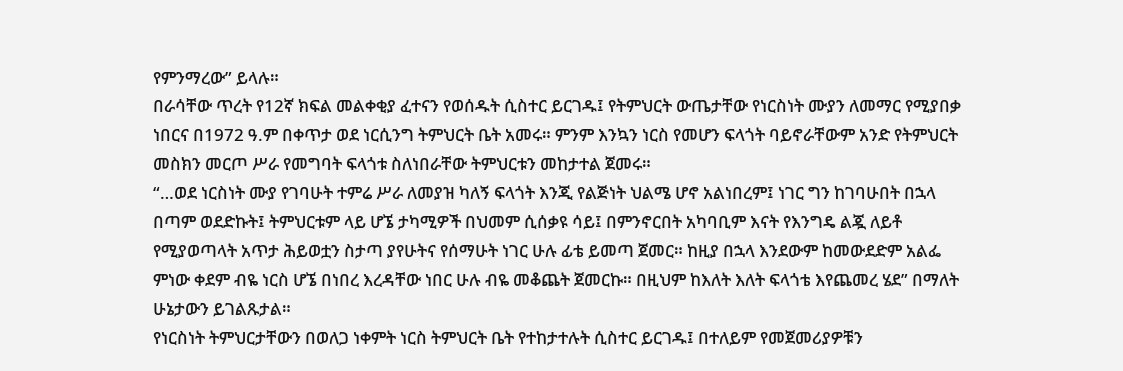የምንማረው” ይላሉ።
በራሳቸው ጥረት የ12ኛ ክፍል መልቀቂያ ፈተናን የወሰዱት ሲስተር ይርገዱ፤ የትምህርት ውጤታቸው የነርስነት ሙያን ለመማር የሚያበቃ ነበርና በ1972 ዓ.ም በቀጥታ ወደ ነርሲንግ ትምህርት ቤት አመሩ። ምንም እንኳን ነርስ የመሆን ፍላጎት ባይኖራቸውም አንድ የትምህርት መስክን መርጦ ሥራ የመግባት ፍላጎቱ ስለነበራቸው ትምህርቱን መከታተል ጀመሩ።
“…ወደ ነርስነት ሙያ የገባሁት ተምሬ ሥራ ለመያዝ ካለኝ ፍላጎት እንጂ የልጅነት ህልሜ ሆኖ አልነበረም፤ ነገር ግን ከገባሁበት በኋላ በጣም ወደድኩት፤ ትምህርቱም ላይ ሆኜ ታካሚዎች በህመም ሲሰቃዩ ሳይ፤ በምንኖርበት አካባቢም እናት የእንግዴ ልጇ ለይቶ የሚያወጣላት አጥታ ሕይወቷን ስታጣ ያየሁትና የሰማሁት ነገር ሁሉ ፊቴ ይመጣ ጀመር። ከዚያ በኋላ እንደውም ከመውደድም አልፌ ምነው ቀደም ብዬ ነርስ ሆኜ በነበረ እረዳቸው ነበር ሁሉ ብዬ መቆጨት ጀመርኩ። በዚህም ከእለት እለት ፍላጎቴ እየጨመረ ሄደ” በማለት ሁኔታውን ይገልጹታል።
የነርስነት ትምህርታቸውን በወለጋ ነቀምት ነርስ ትምህርት ቤት የተከታተሉት ሲስተር ይርገዱ፤ በተለይም የመጀመሪያዎቹን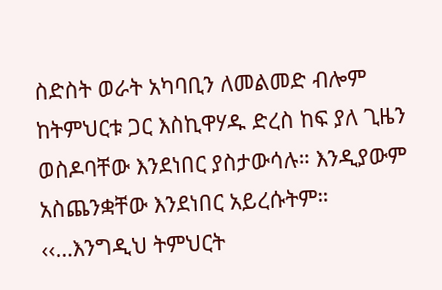ስድስት ወራት አካባቢን ለመልመድ ብሎም ከትምህርቱ ጋር እስኪዋሃዱ ድረስ ከፍ ያለ ጊዜን ወስዶባቸው እንደነበር ያስታውሳሉ። እንዲያውም አስጨንቋቸው እንደነበር አይረሱትም። ‹‹…እንግዲህ ትምህርት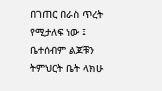በገጠር በራስ ጥረት የሚታለፍ ነው ፤ ቤተሰብም ልጆቹን ትምህርት ቤት ላክሁ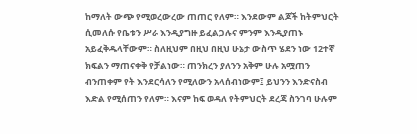ከማለት ውጭ የሚወረውረው ጠጠር የለም። እንደውም ልጆች ከትምህርት ሲመለሱ የቤቱን ሥራ እንዲያግዙ ይፈልጋሉና ምንም እንዲያጠኑ አይፈቅዱላቸውም። ስለዚህም በዚህ በዚህ ሁኔታ ውስጥ ሄደን ነው 12ተኛ ክፍልን ማጠናቀቅ የቻልነው። ጠንክረን ያለንን አቅም ሁሉ አሟጠን ብንጠቀም የት እንደርሳለን የሚለውን አላሰብነውም፤ ይህንን እንድናስብ እድል የሚሰጠን የለም። እናም ከፍ ወዳለ የትምህርት ደረጃ ስንገባ ሁሉም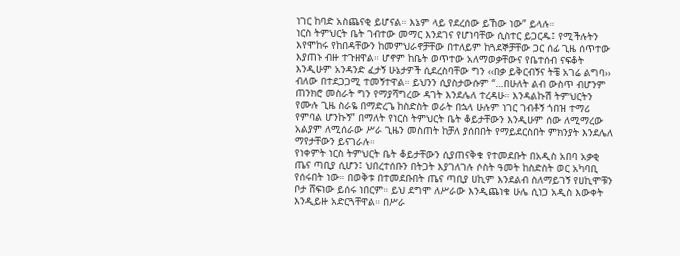ነገር ከባድ አስጨናቂ ይሆናል። እኔም ላይ የደረሰው ይኸው ነው” ይላሉ።
ነርስ ትምህርት ቤት ገብተው መማር እንደገና የሆነባቸው ሲስተር ይጋርዱ፤ የሚችሉትን እየሞከሩ የከበዳቸውን ከመምህራኖቻቸው በተለይም ከጓደኞቻቸው ጋር ሰፊ ጊዜ ሰጥተው እያጠኑ ብዙ ተጉዘዋል። ሆኖም ከቤት ወጥተው አለማወቃቸውና የቤተሰብ ናፍቆት እንዲሁም አንዳንድ ፈታኝ ሁኔታዎች ሲደረስባቸው ግን ‹‹በቃ ይቅርብኝና ትቼ አገሬ ልግባ›› ብለው በተደጋጋሚ ተመኝተዋል። ይህንን ሲያስታውሱም “…በሁለት ልብ ውስጥ ብሆንም ጠንክሮ መስራት ግን የማያሻግረው ዳገት እንደሌለ ተረዳሁ። እንዳልኩሽ ትምህርትን የሙሉ ጊዜ ስራዬ በማድረጌ ከስድስት ወራት በኋላ ሁሉም ነገር ገብቶኝ ጎበዝ ተማሪ የምባል ሆንኩኝ” በማለት የነርስ ትምህርት ቤት ቆይታቸውን እንዲሁም ሰው ለሚማረው አልያም ለሚሰራው ሥራ ጊዜን መስጠት ከቻለ ያሰበበት የማይደርስበት ምክንያት እንደሌለ ማየታቸውን ይናገራሉ።
የነቀምት ነርስ ትምህርት ቤት ቆይታቸውን ሲያጠናቅቁ የተመደቡት በአዲስ አበባ አቃቂ ጤና ጣቢያ ሲሆን፤ ህበረተሰቡን በትጋት እያገለገሉ ሶስት ዓመት ከስድስት ወር አካባቢ የሰሩበት ነው። በወቅቱ በተመደቡበት ጤና ጣቢያ ሀኪም እንደልብ ስለማይገኝ የሀኪሞቹን ቦታ ሸፍነው ይሰሩ ነበርም። ይህ ደግሞ ለሥራው እንዲጨነቁ ሁሌ ሲነጋ አዲስ እውቀት እንዲይዙ አድርጓቸዋል። በሥራ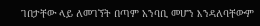ገበታቸው ላይ ለመገኘት በጣም አንባቢ መሆን እንዳለባቸውም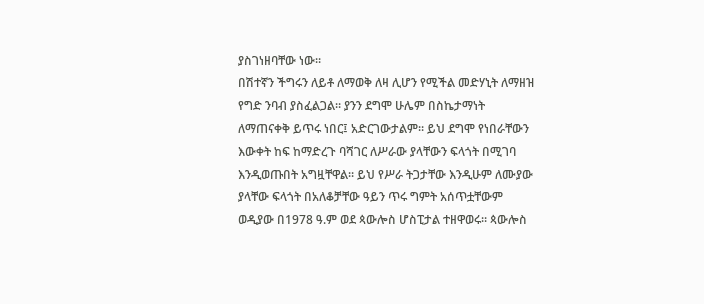ያስገነዘባቸው ነው።
በሽተኛን ችግሩን ለይቶ ለማወቅ ለዛ ሊሆን የሚችል መድሃኒት ለማዘዝ የግድ ንባብ ያስፈልጋል። ያንን ደግሞ ሁሌም በስኬታማነት ለማጠናቀቅ ይጥሩ ነበር፤ አድርገውታልም። ይህ ደግሞ የነበራቸውን እውቀት ከፍ ከማድረጉ ባሻገር ለሥራው ያላቸውን ፍላጎት በሚገባ እንዲወጡበት አግዟቸዋል። ይህ የሥራ ትጋታቸው እንዲሁም ለሙያው ያላቸው ፍላጎት በአለቆቻቸው ዓይን ጥሩ ግምት አሰጥቷቸውም ወዲያው በ1978 ዓ.ም ወደ ጳውሎስ ሆስፒታል ተዘዋወሩ። ጳውሎስ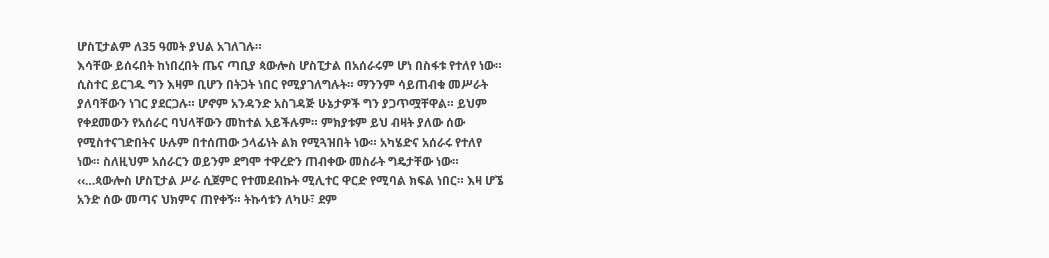ሆስፒታልም ለ35 ዓመት ያህል አገለገሉ።
እሳቸው ይሰሩበት ከነበረበት ጤና ጣቢያ ጳውሎስ ሆስፒታል በአሰራሩም ሆነ በስፋቱ የተለየ ነው። ሲስተር ይርገዱ ግን እዛም ቢሆን በትጋት ነበር የሚያገለግሉት። ማንንም ሳይጠብቁ መሥራት ያለባቸውን ነገር ያደርጋሉ። ሆኖም አንዳንድ አስገዳጅ ሁኔታዎች ግን ያጋጥሟቸዋል። ይህም የቀደመውን የአሰራር ባህላቸውን መከተል አይችሉም። ምክያቱም ይህ ብዛት ያለው ሰው የሚስተናገድበትና ሁሉም በተሰጠው ኃላፊነት ልክ የሚጓዝበት ነው። አካሄድና አሰራሩ የተለየ ነው። ስለዚህም አሰራርን ወይንም ደግሞ ተዋረድን ጠብቀው መስራት ግዴታቸው ነው።
‹‹…ጳውሎስ ሆስፒታል ሥራ ሲጀምር የተመደብኩት ሚሊተር ዋርድ የሚባል ክፍል ነበር። እዛ ሆኜ አንድ ሰው መጣና ህክምና ጠየቀኝ። ትኩሳቱን ለካሁ፣ ደም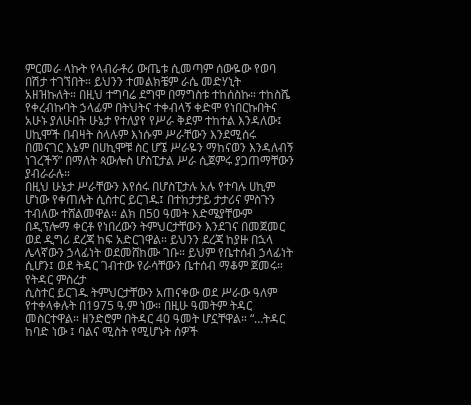ምርመራ ላኩት የላብራቶሪ ውጤቱ ሲመጣም ሰውዬው የወባ በሽታ ተገኘበት። ይህንን ተመልክቼም ራሴ መድሃኒት አዘዝኩለት። በዚህ ተግባሬ ደግሞ በማግስቱ ተከሰስኩ። ተከስሼ የቀረብኩባት ኃላፊም በትህትና ተቀብላኝ ቀድሞ የነበርኩበትና አሁኑ ያለሁበት ሁኔታ የተለያየ የሥራ ቅደም ተከተል እንዳለው፤ ሀኪሞች በብዛት ስላሉም እነሱም ሥራቸውን እንደሚሰሩ በመናገር እኔም በሀኪሞቹ ስር ሆኜ ሥራዬን ማከናወን እንዳለብኝ ነገረችኝ” በማለት ጳውሎስ ሆስፒታል ሥራ ሲጀምሩ ያጋጠማቸውን ያብራራሉ።
በዚህ ሁኔታ ሥራቸውን እየሰሩ በሆስፒታሉ አሉ የተባሉ ሀኪም ሆነው የቀጠሉት ሲስተር ይርገዱ፤ በተከታታይ ታታሪና ምስጉን ተብለው ተሸልመዋል። ልክ በ50 ዓመት እድሜያቸውም በዲፕሎማ ቀርቶ የነበረውን ትምህርታቸውን እንደገና በመጀመር ወደ ዲግሪ ደረጃ ከፍ አድርገዋል። ይህንን ደረጃ ከያዙ በኋላ ሌላኛውን ኃላፊነት ወደመሸከሙ ገቡ። ይህም የቤተሰብ ኃላፊነት ሲሆን፤ ወደ ትዳር ገብተው የራሳቸውን ቤተሰብ ማቆም ጀመሩ።
የትዳር ምስረታ
ሲስተር ይርገዱ ትምህርታቸውን አጠናቀው ወደ ሥራው ዓለም የተቀላቀሉት በ1975 ዓ.ም ነው። በዚሁ ዓመትም ትዳር መስርተዋል። ዘንድሮም በትዳር 40 ዓመት ሆኗቸዋል። “…ትዳር ከባድ ነው ፤ ባልና ሚስት የሚሆኑት ሰዎች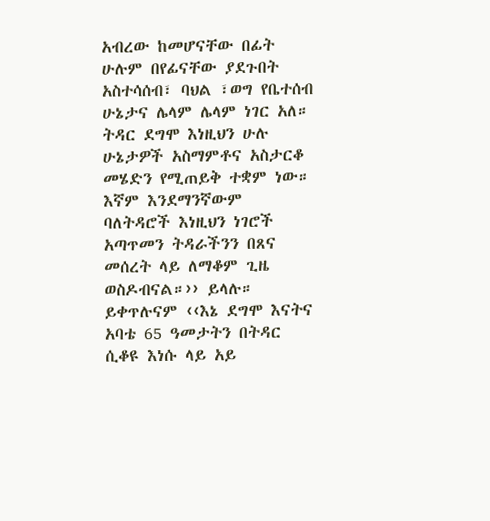አብረው ከመሆናቸው በፊት ሁሉም በየፊናቸው ያደጉበት አስተሳሰብ፣ ባህል ፣ወግ የቤተሰብ ሁኔታና ሌላም ሌላም ነገር አለ። ትዳር ደግሞ እነዚህን ሁሉ ሁኔታዎች አስማምቶና አስታርቆ መሄድን የሚጠይቅ ተቋም ነው። እኛም እንደማንኛውም ባለትዳሮች እነዚህን ነገሮች አጣጥመን ትዳራችንን በጸና መሰረት ላይ ለማቆም ጊዜ ወስዶብናል።›› ይላሉ።
ይቀጥሉናም ‹‹እኔ ደግሞ እናትና አባቴ 65 ዓመታትን በትዳር ሲቆዩ እነሱ ላይ አይ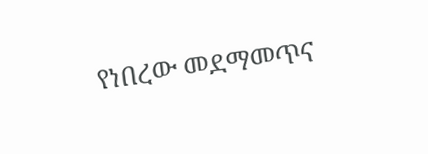የነበረው መደማመጥና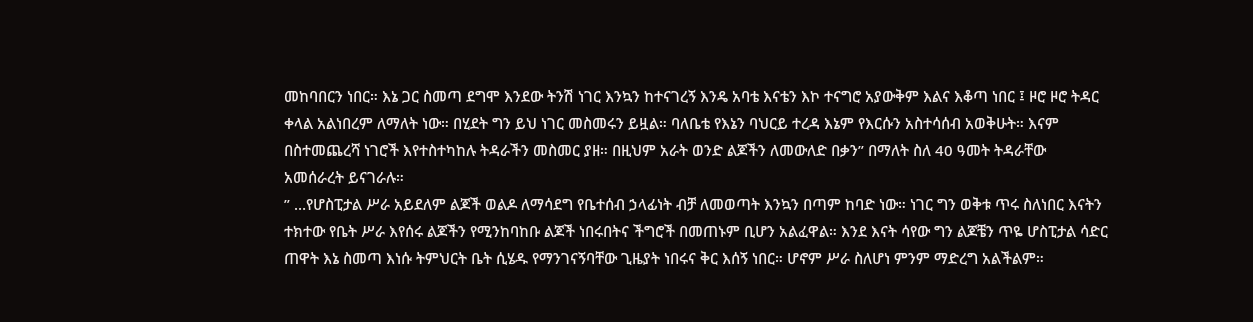መከባበርን ነበር። እኔ ጋር ስመጣ ደግሞ እንደው ትንሽ ነገር እንኳን ከተናገረኝ እንዴ አባቴ እናቴን እኮ ተናግሮ አያውቅም እልና እቆጣ ነበር ፤ ዞሮ ዞሮ ትዳር ቀላል አልነበረም ለማለት ነው። በሂደት ግን ይህ ነገር መስመሩን ይዟል። ባለቤቴ የእኔን ባህርይ ተረዳ እኔም የእርሱን አስተሳሰብ አወቅሁት። እናም በስተመጨረሻ ነገሮች እየተስተካከሉ ትዳራችን መስመር ያዘ። በዚህም አራት ወንድ ልጆችን ለመውለድ በቃን” በማለት ስለ 40 ዓመት ትዳራቸው አመሰራረት ይናገራሉ።
” …የሆስፒታል ሥራ አይደለም ልጆች ወልዶ ለማሳደግ የቤተሰብ ኃላፊነት ብቻ ለመወጣት እንኳን በጣም ከባድ ነው። ነገር ግን ወቅቱ ጥሩ ስለነበር እናትን ተክተው የቤት ሥራ እየሰሩ ልጆችን የሚንከባከቡ ልጆች ነበሩበትና ችግሮች በመጠኑም ቢሆን አልፈዋል። እንደ እናት ሳየው ግን ልጆቼን ጥዬ ሆስፒታል ሳድር ጠዋት እኔ ስመጣ እነሱ ትምህርት ቤት ሲሄዱ የማንገናኝባቸው ጊዜያት ነበሩና ቅር እሰኝ ነበር። ሆኖም ሥራ ስለሆነ ምንም ማድረግ አልችልም።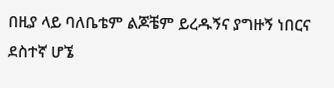በዚያ ላይ ባለቤቴም ልጆቼም ይረዱኝና ያግዙኝ ነበርና ደስተኛ ሆኜ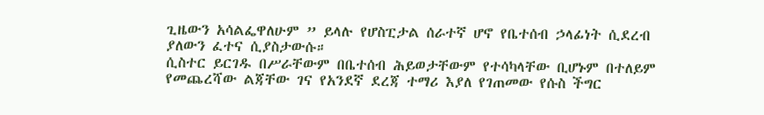ጊዜውን አሳልፌዋለሁም ” ይላሉ የሆስፒታል ሰራተኛ ሆኖ የቤተሰብ ኃላፊነት ሲደረብ ያለውን ፈተና ሲያስታውሱ።
ሲስተር ይርገዱ በሥራቸውም በቤተሰብ ሕይወታቸውም የተሳካላቸው ቢሆኑም በተለይም የመጨረሻው ልጃቸው ገና የአንደኛ ደረጃ ተማሪ እያለ የገጠመው የሱስ ችግር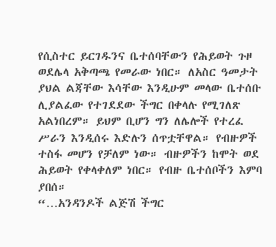የሲስተር ይርገዱንና ቤተሰባቸውን የሕይወት ጉዞ ወደሌላ አቅጣጫ የመራው ነበር። ለአስር ዓመታት ያህል ልጃቸው እሳቸው እንዲሁም መላው ቤተሰቡ ሊያልፈው የተገደደው ችግር በቀላሉ የሚገለጽ አልነበረም። ይህም ቢሆን ግን ለሌሎች የተረፈ ሥራን እንዲሰሩ እድሉን ሰጥቷቸዋል። የብዙዎች ተስፋ መሆን የቻለም ነው። ብዙዎችን ከሞት ወደ ሕይወት የቀላቀለም ነበር። የብዙ ቤተሰቦችን እምባ ያበሰ።
“…አንዳንዶች ልጅሽ ችግር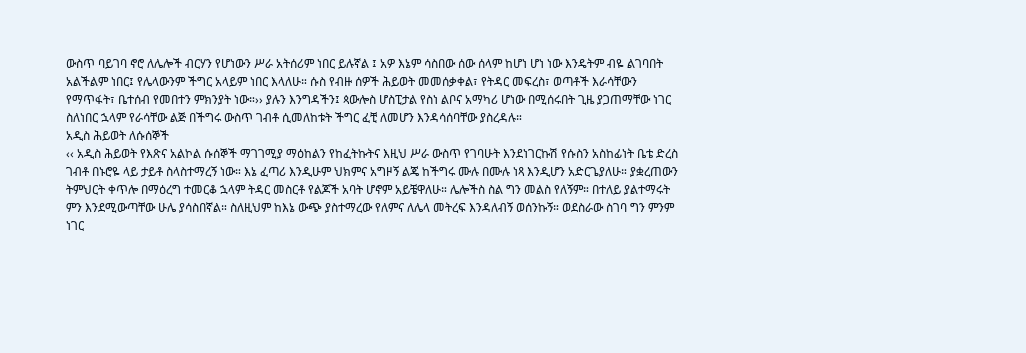ውስጥ ባይገባ ኖሮ ለሌሎች ብርሃን የሆነውን ሥራ አትሰሪም ነበር ይሉኛል ፤ አዎ እኔም ሳስበው ሰው ሰላም ከሆነ ሆነ ነው እንዴትም ብዬ ልገባበት አልችልም ነበር፤ የሌላውንም ችግር አላይም ነበር እላለሁ። ሱስ የብዙ ሰዎች ሕይወት መመሰቃቀል፣ የትዳር መፍረስ፣ ወጣቶች እራሳቸውን የማጥፋት፣ ቤተሰብ የመበተን ምክንያት ነው።›› ያሉን እንግዳችን፤ ጳውሎስ ሆስፒታል የስነ ልቦና አማካሪ ሆነው በሚሰሩበት ጊዜ ያጋጠማቸው ነገር ስለነበር ኋላም የራሳቸው ልጅ በችግሩ ውስጥ ገብቶ ሲመለከቱት ችግር ፈቺ ለመሆን እንዳሳሰባቸው ያስረዳሉ።
አዲስ ሕይወት ለሱሰኞች
‹‹ አዲስ ሕይወት የእጽና አልኮል ሱሰኞች ማገገሚያ ማዕከልን የከፈትኩትና እዚህ ሥራ ውስጥ የገባሁት እንደነገርኩሽ የሱስን አስከፊነት ቤቴ ድረስ ገብቶ በኑሮዬ ላይ ታይቶ ስላስተማረኝ ነው። እኔ ፈጣሪ እንዲሁም ህክምና አግዞኝ ልጄ ከችግሩ ሙሉ በሙሉ ነጻ እንዲሆን አድርጌያለሁ። ያቋረጠውን ትምህርት ቀጥሎ በማዕረግ ተመርቆ ኋላም ትዳር መስርቶ የልጆች አባት ሆኖም አይቼዋለሁ። ሌሎችስ ስል ግን መልስ የለኝም። በተለይ ያልተማሩት ምን እንደሚውጣቸው ሁሌ ያሳስበኛል። ስለዚህም ከእኔ ውጭ ያስተማረው የለምና ለሌላ መትረፍ እንዳለብኝ ወሰንኩኝ። ወደስራው ስገባ ግን ምንም ነገር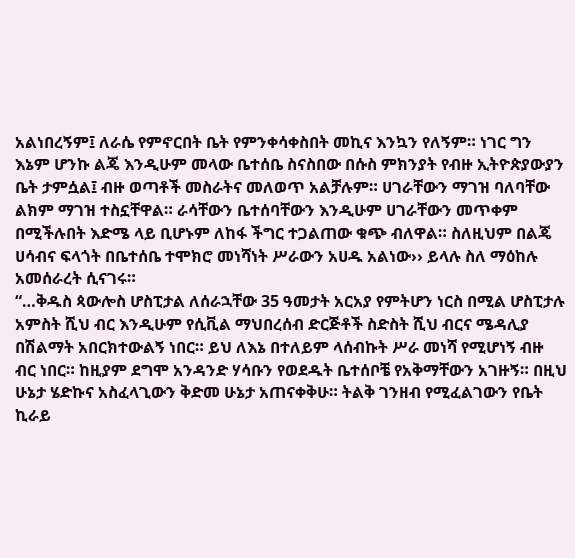አልነበረኝም፤ ለራሴ የምኖርበት ቤት የምንቀሳቀስበት መኪና እንኳን የለኝም። ነገር ግን እኔም ሆንኩ ልጄ እንዲሁም መላው ቤተሰቤ ስናስበው በሱስ ምክንያት የብዙ ኢትዮጵያውያን ቤት ታምሷል፤ ብዙ ወጣቶች መስራትና መለወጥ አልቻሉም። ሀገራቸውን ማገዝ ባለባቸው ልክም ማገዝ ተስኗቸዋል። ራሳቸውን ቤተሰባቸውን እንዲሁም ሀገራቸውን መጥቀም በሚችሉበት እድሜ ላይ ቢሆኑም ለከፋ ችግር ተጋልጠው ቁጭ ብለዋል። ስለዚህም በልጄ ሀሳብና ፍላጎት በቤተሰቤ ተሞክሮ መነሻነት ሥራውን አሀዱ አልነው›› ይላሉ ስለ ማዕከሉ አመሰራረት ሲናገሩ።
“…ቅዱስ ጳውሎስ ሆስፒታል ለሰራኋቸው 35 ዓመታት አርአያ የምትሆን ነርስ በሚል ሆስፒታሉ አምስት ሺህ ብር እንዲሁም የሲቪል ማህበረሰብ ድርጅቶች ስድስት ሺህ ብርና ሜዳሊያ በሽልማት አበርክተውልኝ ነበር። ይህ ለእኔ በተለይም ላሰብኩት ሥራ መነሻ የሚሆነኝ ብዙ ብር ነበር። ከዚያም ደግሞ አንዳንድ ሃሳቡን የወደዱት ቤተሰቦቼ የአቅማቸውን አገዙኝ። በዚህ ሁኔታ ሄድኩና አስፈላጊውን ቅድመ ሁኔታ አጠናቀቅሁ። ትልቅ ገንዘብ የሚፈልገውን የቤት ኪራይ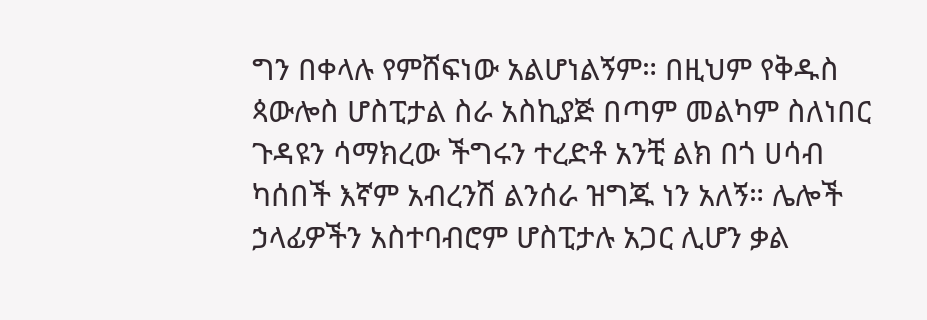ግን በቀላሉ የምሸፍነው አልሆነልኝም። በዚህም የቅዱስ ጳውሎስ ሆስፒታል ስራ አስኪያጅ በጣም መልካም ስለነበር ጉዳዩን ሳማክረው ችግሩን ተረድቶ አንቺ ልክ በጎ ሀሳብ ካሰበች እኛም አብረንሽ ልንሰራ ዝግጁ ነን አለኝ። ሌሎች ኃላፊዎችን አስተባብሮም ሆስፒታሉ አጋር ሊሆን ቃል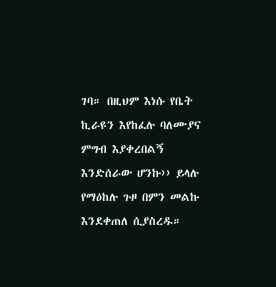ገባ። በዚህም እነሱ የቤት ኪራዩን እየከፈሉ ባለሙያና ምግብ እያቀረበልኝ እንድሰራው ሆንኩ›› ይላሉ የማዕከሉ ጉዞ በምን መልኩ እንደቀጠለ ሲያስረዱ።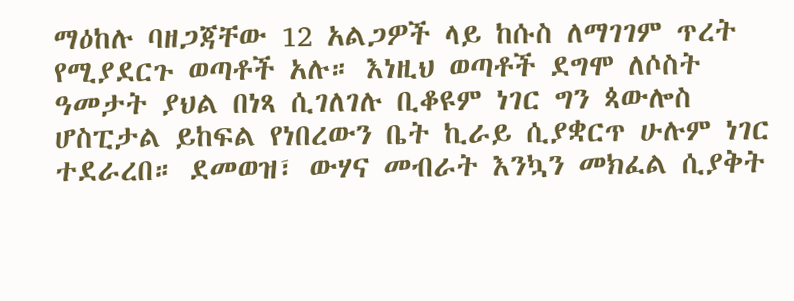ማዕከሉ ባዘጋጃቸው 12 አልጋዎች ላይ ከሱስ ለማገገም ጥረት የሚያደርጉ ወጣቶች አሉ። እነዚህ ወጣቶች ደግሞ ለሶስት ዓመታት ያህል በነጻ ሲገለገሉ ቢቆዩም ነገር ግን ጳውሎስ ሆስፒታል ይከፍል የነበረውን ቤት ኪራይ ሲያቋርጥ ሁሉም ነገር ተደራረበ። ደመወዝ፣ ውሃና መብራት እንኳን መክፈል ሲያቅት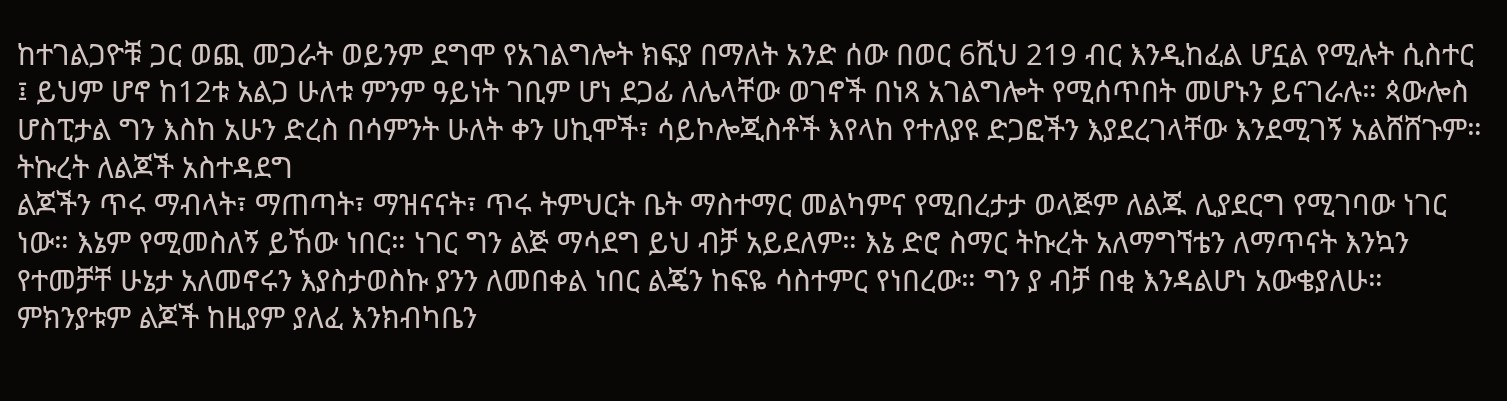ከተገልጋዮቹ ጋር ወጪ መጋራት ወይንም ደግሞ የአገልግሎት ክፍያ በማለት አንድ ሰው በወር 6ሺህ 219 ብር እንዲከፈል ሆኗል የሚሉት ሲስተር ፤ ይህም ሆኖ ከ12ቱ አልጋ ሁለቱ ምንም ዓይነት ገቢም ሆነ ደጋፊ ለሌላቸው ወገኖች በነጻ አገልግሎት የሚሰጥበት መሆኑን ይናገራሉ። ጳውሎስ ሆስፒታል ግን እስከ አሁን ድረስ በሳምንት ሁለት ቀን ሀኪሞች፣ ሳይኮሎጂስቶች እየላከ የተለያዩ ድጋፎችን እያደረገላቸው እንደሚገኝ አልሸሸጉም።
ትኩረት ለልጆች አስተዳደግ
ልጆችን ጥሩ ማብላት፣ ማጠጣት፣ ማዝናናት፣ ጥሩ ትምህርት ቤት ማስተማር መልካምና የሚበረታታ ወላጅም ለልጁ ሊያደርግ የሚገባው ነገር ነው። እኔም የሚመስለኝ ይኸው ነበር። ነገር ግን ልጅ ማሳደግ ይህ ብቻ አይደለም። እኔ ድሮ ስማር ትኩረት አለማግኘቴን ለማጥናት እንኳን የተመቻቸ ሁኔታ አለመኖሩን እያስታወስኩ ያንን ለመበቀል ነበር ልጄን ከፍዬ ሳስተምር የነበረው። ግን ያ ብቻ በቂ እንዳልሆነ አውቄያለሁ። ምክንያቱም ልጆች ከዚያም ያለፈ እንክብካቤን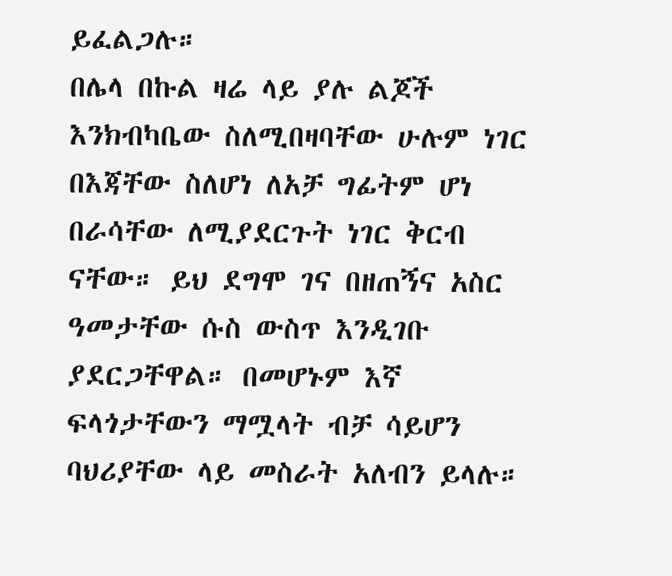ይፈልጋሉ።
በሌላ በኩል ዛሬ ላይ ያሉ ልጆች እንክብካቤው ስለሚበዛባቸው ሁሉም ነገር በእጃቸው ስለሆነ ለአቻ ግፊትም ሆነ በራሳቸው ለሚያደርጉት ነገር ቅርብ ናቸው። ይህ ደግሞ ገና በዘጠኝና አስር ዓመታቸው ሱስ ውስጥ እንዲገቡ ያደርጋቸዋል። በመሆኑም እኛ ፍላጎታቸውን ማሟላት ብቻ ሳይሆን ባህሪያቸው ላይ መስራት አለብን ይላሉ።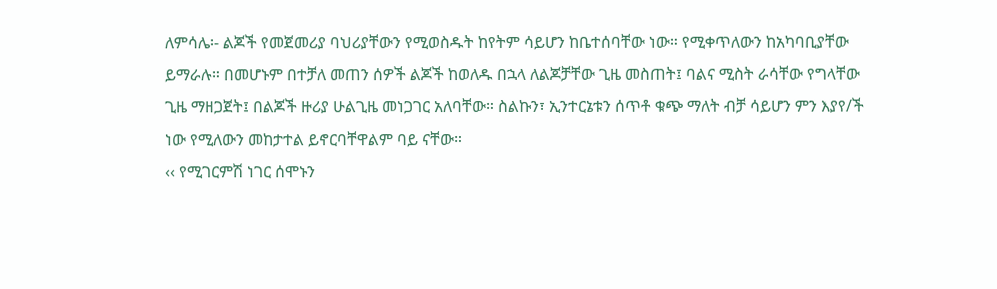ለምሳሌ፡- ልጆች የመጀመሪያ ባህሪያቸውን የሚወስዱት ከየትም ሳይሆን ከቤተሰባቸው ነው። የሚቀጥለውን ከአካባቢያቸው ይማራሉ። በመሆኑም በተቻለ መጠን ሰዎች ልጆች ከወለዱ በኋላ ለልጆቻቸው ጊዜ መስጠት፤ ባልና ሚስት ራሳቸው የግላቸው ጊዜ ማዘጋጀት፤ በልጆች ዙሪያ ሁልጊዜ መነጋገር አለባቸው። ስልኩን፣ ኢንተርኔቱን ሰጥቶ ቁጭ ማለት ብቻ ሳይሆን ምን እያየ/ች ነው የሚለውን መከታተል ይኖርባቸዋልም ባይ ናቸው።
‹‹ የሚገርምሽ ነገር ሰሞኑን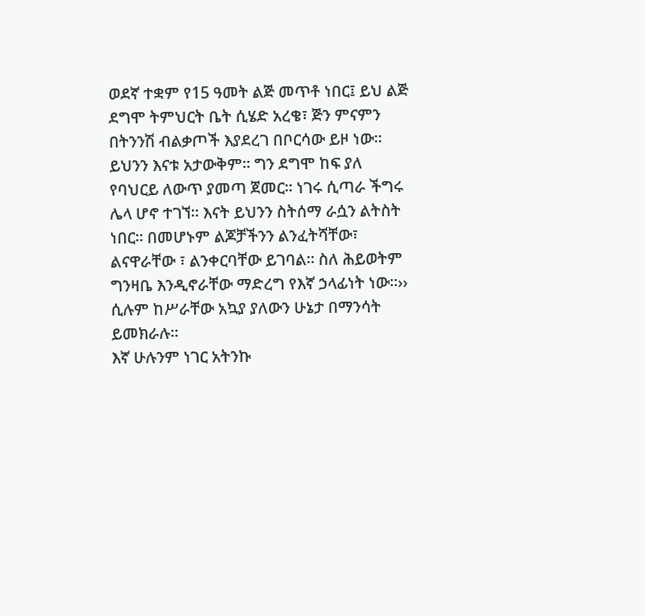ወደኛ ተቋም የ15 ዓመት ልጅ መጥቶ ነበር፤ ይህ ልጅ ደግሞ ትምህርት ቤት ሲሄድ አረቄ፣ ጅን ምናምን በትንንሽ ብልቃጦች እያደረገ በቦርሳው ይዞ ነው። ይህንን እናቱ አታውቅም። ግን ደግሞ ከፍ ያለ የባህርይ ለውጥ ያመጣ ጀመር። ነገሩ ሲጣራ ችግሩ ሌላ ሆኖ ተገኘ። እናት ይህንን ስትሰማ ራሷን ልትስት ነበር። በመሆኑም ልጆቻችንን ልንፈትሻቸው፣ ልናዋራቸው ፣ ልንቀርባቸው ይገባል። ስለ ሕይወትም ግንዛቤ እንዲኖራቸው ማድረግ የእኛ ኃላፊነት ነው።›› ሲሉም ከሥራቸው አኳያ ያለውን ሁኔታ በማንሳት ይመክራሉ።
እኛ ሁሉንም ነገር አትንኩ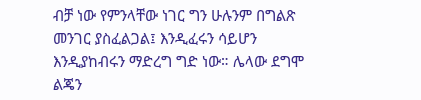ብቻ ነው የምንላቸው ነገር ግን ሁሉንም በግልጽ መንገር ያስፈልጋል፤ እንዲፈሩን ሳይሆን እንዲያከብሩን ማድረግ ግድ ነው። ሌላው ደግሞ ልጄን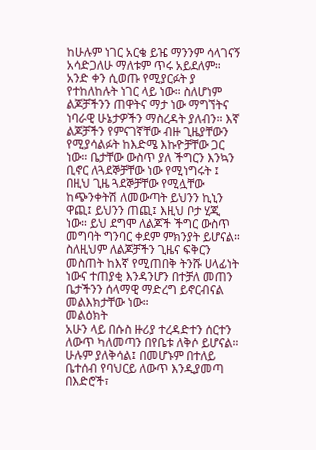ከሁሉም ነገር አርቄ ይዤ ማንንም ሳላገናኝ አሳድጋለሁ ማለቱም ጥሩ አይደለም። አንድ ቀን ሲወጡ የሚያርፉት ያ የተከለከሉት ነገር ላይ ነው። ስለሆነም ልጆቻችንን ጠዋትና ማታ ነው ማግኘትና ነባራዊ ሁኔታዎችን ማስረዳት ያለብን። እኛ ልጆቻችን የምናገኛቸው ብዙ ጊዜያቸውን የሚያሳልፉት ከእድሜ እኩዮቻቸው ጋር ነው። ቤታቸው ውስጥ ያለ ችግርን እንኳን ቢኖር ለጓደኞቻቸው ነው የሚነግሩት ፤ በዚህ ጊዜ ጓደኞቻቸው የሚሏቸው ከጭንቀትሽ ለመውጣት ይህንን ኪኒን ዋጪ፤ ይህንን ጠጪ፤ እዚህ ቦታ ሂጂ ነው። ይህ ደግሞ ለልጆች ችግር ውስጥ መግባት ግንባር ቀደም ምክንያት ይሆናል። ስለዚህም ለልጆቻችን ጊዜና ፍቅርን መስጠት ከእኛ የሚጠበቅ ትንሹ ሀላፊነት ነውና ተጠያቂ እንዳንሆን በተቻለ መጠን ቤታችንን ሰላማዊ ማድረግ ይኖርብናል መልእክታቸው ነው።
መልዕክት
አሁን ላይ በሱስ ዙሪያ ተረዳድተን ሰርተን ለውጥ ካለመጣን በየቤቱ ለቅሶ ይሆናል። ሁሉም ያለቅሳል፤ በመሆኑም በተለይ ቤተሰብ የባህርይ ለውጥ እንዲያመጣ በእድሮች፣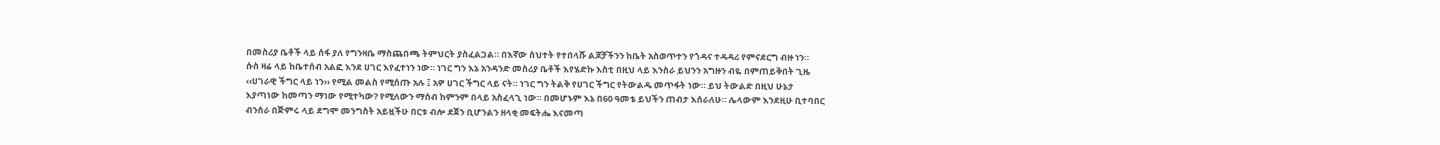በመስሪያ ቤቶች ላይ ሰፋ ያለ የግንዛቤ ማስጨበጫ ትምህርት ያስፈልጋል። በእኛው ስህተት የተበላሹ ልጆቻችንን ከቤት አስወጥተን የጎዳና ተዳዳሪ የምናደርግ ብዙ ነን።
ሱስ ዛሬ ላይ ከቤተሰብ አልፎ እንደ ሀገር እየፈተነን ነው። ነገር ግን እኔ አንዳንድ መስሪያ ቤቶች እየሄድኩ እስቲ በዚህ ላይ እንስራ ይህንን አግዙን ብዬ በምጠይቅበት ጊዜ ‹‹ሀገራዊ ችግር ላይ ነን›› የሚል መልስ የሚሰጡ አሉ ፤ አዎ ሀገር ችግር ላይ ናት። ነገር ግን ትልቅ የሀገር ችግር የትውልዱ መጥፋት ነው። ይህ ትውልድ በዚህ ሁኔታ እያጣነው ከመጣን ማነው የሚተካው? የሚለውን ማሰብ ከምንም በላይ አስፈላጊ ነው። በመሆኑም እኔ በ60 ዓመቴ ይህችን ጠብታ እሰራለሁ። ሌላውም እንደዚሁ ቢተባበር ብንሰራ በጅምሩ ላይ ደግሞ መንግስት አይዟችሁ በርቱ ብሎ ደጀን ቢሆንልን ዘላቂ መፍትሔ እናመጣ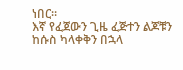ነበር።
እኛ የፈጀውን ጊዜ ፈጅተን ልጆቹን ከሱስ ካላቀቅን በኋላ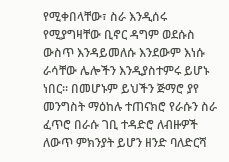የሚቀበላቸው፣ ስራ እንዲሰሩ የሚያግዛቸው ቢኖር ዳግም ወደሱስ ውስጥ እንዳይመለሱ እንደውም እነሱ ራሳቸው ሌሎችን እንዲያስተምሩ ይሆኑ ነበር። በመሆኑም ይህችን ጅማሮ ያየ መንግስት ማዕከሉ ተጠናክሮ የራሱን ስራ ፈጥሮ በራሱ ገቢ ተዳድሮ ለብዙዎች ለውጥ ምክንያት ይሆን ዘንድ ባለድርሻ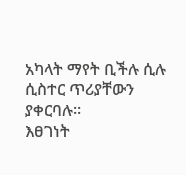አካላት ማየት ቢችሉ ሲሉ ሲስተር ጥሪያቸውን ያቀርባሉ።
እፀገነት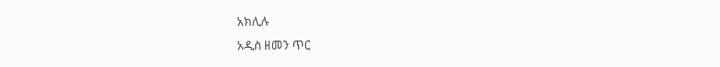አክሊሉ
አዲስ ዘመን ጥር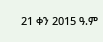21 ቀን 2015 ዓ.ም